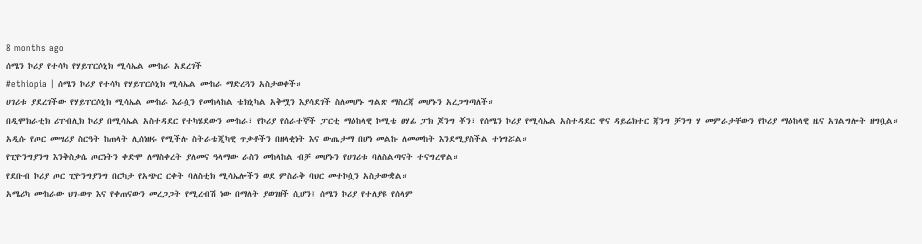8 months ago
ሰሜን ኮሪያ የተሳካ የሃይፐርሶኒክ ሚሳኤል ሙከራ አደረገች
#ethiopia | ሰሜን ኮሪያ የተሳካ የሃይፐርሶኒክ ሚሳኤል ሙከራ ማድረጓን አስታወቀች።
ሀገሪቱ ያደረገችው የሃይፐርሶኒክ ሚሳኤል ሙከራ እራሷን የመከላከል ቴክኒካል አቅሟን እያሳደገች ስለመሆኑ ግልጽ ማስረጃ መሆኑን አረጋግጣለች።
በዲሞክራቲክ ሪፐብሊክ ኮሪያ በሚሳኤል አስተዳደር የተካሄደውን ሙከራ፣ የኮሪያ የሰራተኞች ፓርቲ ማዕከላዊ ኮሚቴ ፀሃፊ ፓክ ጆንግ ቾን፣ የሰሜን ኮሪያ የሚሳኤል አስተዳደር ዋና ዳይሬክተር ጃንግ ቻንግ ሃ መምራታቸውን የኮሪያ ማዕከላዊ ዜና አገልግሎት ዘግቧል።
አዲሱ የጦር መሣሪያ ስርዓት ከጠላት ሊሰነዘሩ የሚችሉ ስትራቴጂካዊ ጥቃቶችን በዘላቂነት እና ውጤታማ በሆነ መልኩ ለመመከት እንደሚያስችል ተነግሯል።
የፒዮንግያንግ እንቅስቃሴ ጦርነትን ቀድሞ ለማስቀረት ያለመና ዓላማው ራስን መከላከል ብቻ መሆኑን የሀገሪቱ ባለስልጣናት ተናግረዋል።
የደቡብ ኮሪያ ጦር ፒዮንግያንግ በርካታ የአጭር ርቀት ባለስቲክ ሚሳኤሎችን ወደ ምስራቅ ባህር መተኮሷን አስታውቋል።
አሜሪካ ሙከራው ህገ-ወጥ እና የቀጠናውን መረጋጋት የሚረብሽ ነው በማለት ያወገዘች ሲሆን፤ ሰሜን ኮሪያ የተለያዩ የሰላም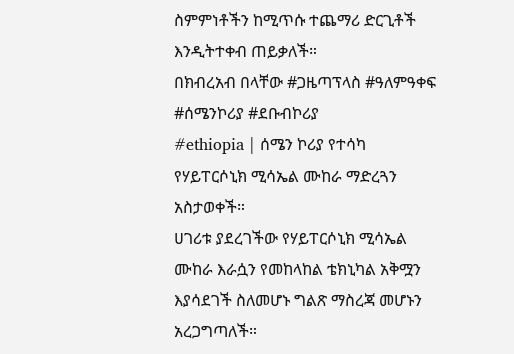ስምምነቶችን ከሚጥሱ ተጨማሪ ድርጊቶች እንዲትተቀብ ጠይቃለች።
በክብረአብ በላቸው #ጋዜጣፕላስ #ዓለምዓቀፍ #ሰሜንኮሪያ #ደቡብኮሪያ
#ethiopia | ሰሜን ኮሪያ የተሳካ የሃይፐርሶኒክ ሚሳኤል ሙከራ ማድረጓን አስታወቀች።
ሀገሪቱ ያደረገችው የሃይፐርሶኒክ ሚሳኤል ሙከራ እራሷን የመከላከል ቴክኒካል አቅሟን እያሳደገች ስለመሆኑ ግልጽ ማስረጃ መሆኑን አረጋግጣለች።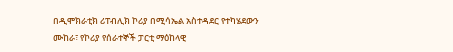በዲሞክራቲክ ሪፐብሊክ ኮሪያ በሚሳኤል አስተዳደር የተካሄደውን ሙከራ፣ የኮሪያ የሰራተኞች ፓርቲ ማዕከላዊ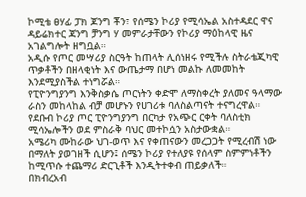ኮሚቴ ፀሃፊ ፓክ ጆንግ ቾን፣ የሰሜን ኮሪያ የሚሳኤል አስተዳደር ዋና ዳይሬክተር ጃንግ ቻንግ ሃ መምራታቸውን የኮሪያ ማዕከላዊ ዜና አገልግሎት ዘግቧል።
አዲሱ የጦር መሣሪያ ስርዓት ከጠላት ሊሰነዘሩ የሚችሉ ስትራቴጂካዊ ጥቃቶችን በዘላቂነት እና ውጤታማ በሆነ መልኩ ለመመከት እንደሚያስችል ተነግሯል።
የፒዮንግያንግ እንቅስቃሴ ጦርነትን ቀድሞ ለማስቀረት ያለመና ዓላማው ራስን መከላከል ብቻ መሆኑን የሀገሪቱ ባለስልጣናት ተናግረዋል።
የደቡብ ኮሪያ ጦር ፒዮንግያንግ በርካታ የአጭር ርቀት ባለስቲክ ሚሳኤሎችን ወደ ምስራቅ ባህር መተኮሷን አስታውቋል።
አሜሪካ ሙከራው ህገ-ወጥ እና የቀጠናውን መረጋጋት የሚረብሽ ነው በማለት ያወገዘች ሲሆን፤ ሰሜን ኮሪያ የተለያዩ የሰላም ስምምነቶችን ከሚጥሱ ተጨማሪ ድርጊቶች እንዲትተቀብ ጠይቃለች።
በክብረአብ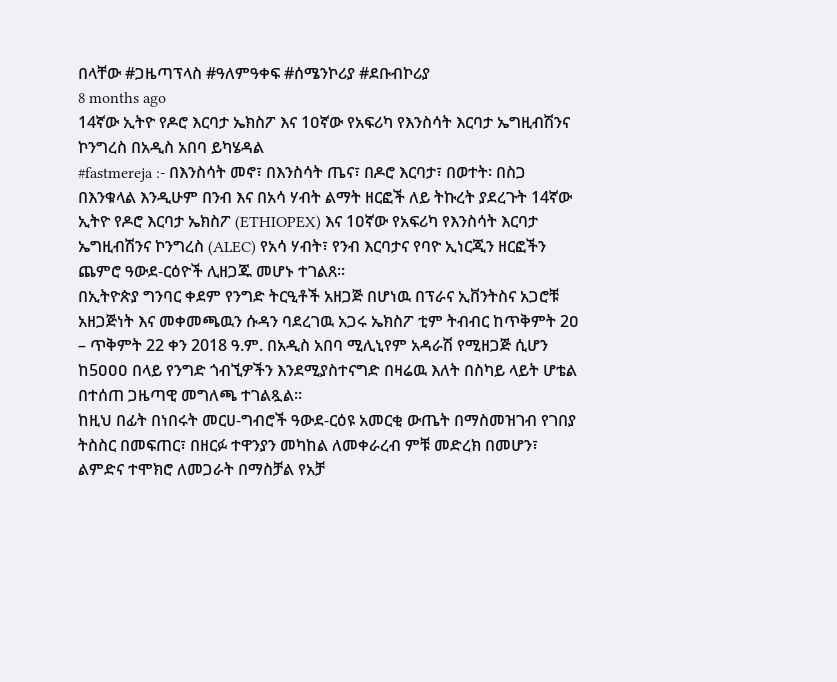በላቸው #ጋዜጣፕላስ #ዓለምዓቀፍ #ሰሜንኮሪያ #ደቡብኮሪያ
8 months ago
14ኛው ኢትዮ የዶሮ እርባታ ኤክስፖ እና 1ዐኛው የአፍሪካ የእንስሳት እርባታ ኤግዚብሽንና ኮንግረስ በአዲስ አበባ ይካሄዳል
#fastmereja :- በእንስሳት መኖ፣ በእንስሳት ጤና፣ በዶሮ እርባታ፣ በወተት፡ በስጋ በእንቁላል እንዲሁም በንብ እና በአሳ ሃብት ልማት ዘርፎች ለይ ትኩረት ያደረጉት 14ኛው ኢትዮ የዶሮ እርባታ ኤክስፖ (ETHIOPEX) እና 1ዐኛው የአፍሪካ የእንስሳት እርባታ ኤግዚብሽንና ኮንግረስ (ALEC) የአሳ ሃብት፣ የንብ እርባታና የባዮ ኢነርጂን ዘርፎችን ጨምሮ ዓውደ-ርዕዮች ሊዘጋጁ መሆኑ ተገልጸ።
በኢትዮጵያ ግንባር ቀደም የንግድ ትርዒቶች አዘጋጅ በሆነዉ በፕራና ኢቨንትስና አጋሮቹ አዘጋጅነት እና መቀመጫዉን ሱዳን ባደረገዉ አጋሩ ኤክስፖ ቲም ትብብር ከጥቅምት 2ዐ – ጥቅምት 22 ቀን 2018 ዓ.ም. በአዲስ አበባ ሚሊኒየም አዳራሽ የሚዘጋጅ ሲሆን ከ5ዐዐዐ በላይ የንግድ ጎብኚዎችን እንደሚያስተናግድ በዛሬዉ እለት በስካይ ላይት ሆቴል በተሰጠ ጋዜጣዊ መግለጫ ተገልጿል።
ከዚህ በፊት በነበሩት መርሀ-ግብሮች ዓውደ-ርዕዩ አመርቂ ውጤት በማስመዝገብ የገበያ ትስስር በመፍጠር፣ በዘርፉ ተዋንያን መካከል ለመቀራረብ ምቹ መድረክ በመሆን፣ ልምድና ተሞክሮ ለመጋራት በማስቻል የአቻ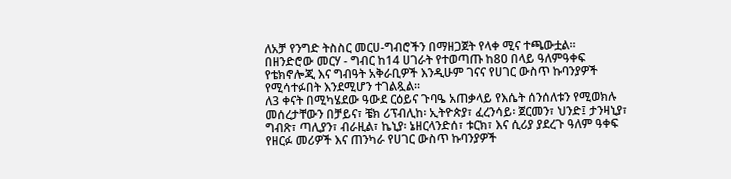ለአቻ የንግድ ትስስር መርሀ-ግብሮችን በማዘጋጀት የላቀ ሚና ተጫውቷል።
በዘንድሮው መርሃ - ግብር ከ14 ሀገራት የተወጣጡ ከ8ዐ በላይ ዓለምዓቀፍ የቴክኖሎጂ እና ግብዓት አቅራቢዎች እንዲሁም ገናና የሀገር ውስጥ ኩባንያዎች የሚሳተፉበት እንደሚሆን ተገልጿል።
ለ3 ቀናት በሚካሄደው ዓውደ ርዕይና ጉባዔ አጠቃላይ የእሴት ሰንሰለቱን የሚወክሉ መሰረታቸውን በቻይና፣ ቼክ ሪፕብሊከ፡ ኢትዮጵያ፣ ፈረንሳይ፡ ጀርመን፣ ህንድ፤ ታንዛኒያ፣ ግብጽ፣ ጣሊያን፣ ብራዚል፣ ኬኒያ፡ ኔዘርላንድሰ፣ ቱርክ፣ እና ሲሪያ ያደረጉ ዓለም ዓቀፍ የዘርፉ መሪዎች እና ጠንካራ የሀገር ውስጥ ኩባንያዎች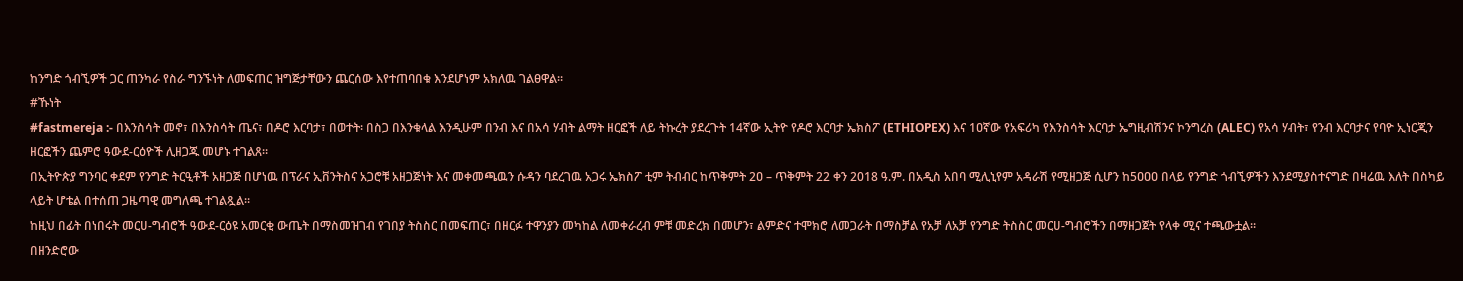ከንግድ ጎብኚዎች ጋር ጠንካራ የስራ ግንኙነት ለመፍጠር ዝግጅታቸውን ጨርሰው እየተጠባበቁ እንደሆነም አክለዉ ገልፀዋል።
#ኹነት
#fastmereja :- በእንስሳት መኖ፣ በእንስሳት ጤና፣ በዶሮ እርባታ፣ በወተት፡ በስጋ በእንቁላል እንዲሁም በንብ እና በአሳ ሃብት ልማት ዘርፎች ለይ ትኩረት ያደረጉት 14ኛው ኢትዮ የዶሮ እርባታ ኤክስፖ (ETHIOPEX) እና 1ዐኛው የአፍሪካ የእንስሳት እርባታ ኤግዚብሽንና ኮንግረስ (ALEC) የአሳ ሃብት፣ የንብ እርባታና የባዮ ኢነርጂን ዘርፎችን ጨምሮ ዓውደ-ርዕዮች ሊዘጋጁ መሆኑ ተገልጸ።
በኢትዮጵያ ግንባር ቀደም የንግድ ትርዒቶች አዘጋጅ በሆነዉ በፕራና ኢቨንትስና አጋሮቹ አዘጋጅነት እና መቀመጫዉን ሱዳን ባደረገዉ አጋሩ ኤክስፖ ቲም ትብብር ከጥቅምት 2ዐ – ጥቅምት 22 ቀን 2018 ዓ.ም. በአዲስ አበባ ሚሊኒየም አዳራሽ የሚዘጋጅ ሲሆን ከ5ዐዐዐ በላይ የንግድ ጎብኚዎችን እንደሚያስተናግድ በዛሬዉ እለት በስካይ ላይት ሆቴል በተሰጠ ጋዜጣዊ መግለጫ ተገልጿል።
ከዚህ በፊት በነበሩት መርሀ-ግብሮች ዓውደ-ርዕዩ አመርቂ ውጤት በማስመዝገብ የገበያ ትስስር በመፍጠር፣ በዘርፉ ተዋንያን መካከል ለመቀራረብ ምቹ መድረክ በመሆን፣ ልምድና ተሞክሮ ለመጋራት በማስቻል የአቻ ለአቻ የንግድ ትስስር መርሀ-ግብሮችን በማዘጋጀት የላቀ ሚና ተጫውቷል።
በዘንድሮው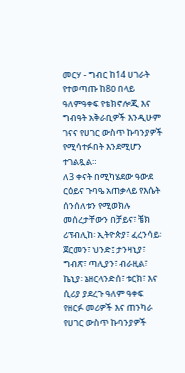መርሃ - ግብር ከ14 ሀገራት የተወጣጡ ከ8ዐ በላይ ዓለምዓቀፍ የቴክኖሎጂ እና ግብዓት አቅራቢዎች እንዲሁም ገናና የሀገር ውስጥ ኩባንያዎች የሚሳተፉበት እንደሚሆን ተገልጿል።
ለ3 ቀናት በሚካሄደው ዓውደ ርዕይና ጉባዔ አጠቃላይ የእሴት ሰንሰለቱን የሚወክሉ መሰረታቸውን በቻይና፣ ቼክ ሪፕብሊከ፡ ኢትዮጵያ፣ ፈረንሳይ፡ ጀርመን፣ ህንድ፤ ታንዛኒያ፣ ግብጽ፣ ጣሊያን፣ ብራዚል፣ ኬኒያ፡ ኔዘርላንድሰ፣ ቱርክ፣ እና ሲሪያ ያደረጉ ዓለም ዓቀፍ የዘርፉ መሪዎች እና ጠንካራ የሀገር ውስጥ ኩባንያዎች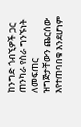ከንግድ ጎብኚዎች ጋር ጠንካራ የስራ ግንኙነት ለመፍጠር ዝግጅታቸውን ጨርሰው እየተጠባበቁ እንደሆነም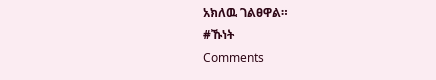አክለዉ ገልፀዋል።
#ኹነት
Comments